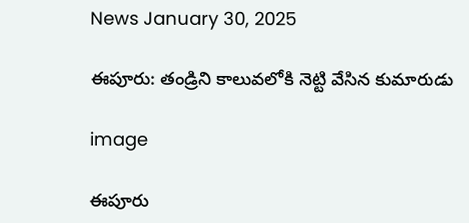News January 30, 2025

ఈపూరు: తండ్రిని కాలువలోకి నెట్టి వేసిన కుమారుడు

image

ఈపూరు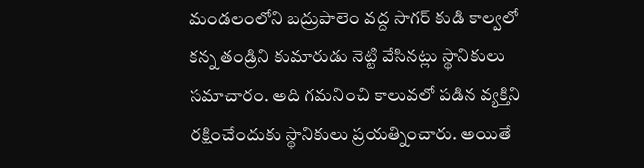మండలంలోని బద్రుపాలెం వద్ద సాగర్ కుడి కాల్వలో కన్న తండ్రిని కుమారుడు నెట్టి వేసినట్లు స్థానికులు సమాచారం. అది గమనించి కాలువలో పడిన వ్యక్తిని రక్షించేందుకు స్థానికులు ప్రయత్నించారు. అయితే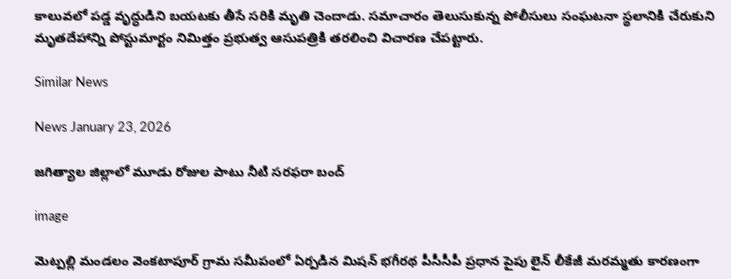కాలువలో పడ్డ వృద్ధుడిని బయటకు తీసే సరికి మృతి చెందాడు. సమాచారం తెలుసుకున్న పోలీసులు సంఘటనా స్థలానికి చేరుకుని మృతదేహాన్ని పోస్టుమార్టం నిమిత్తం ప్రభుత్వ ఆసుపత్రికి తరలించి విచారణ చేపట్టారు.

Similar News

News January 23, 2026

జగిత్యాల జిల్లాలో మూడు రోజుల పాటు నీటి సరఫరా బంద్

image

మెట్పల్లి మండలం వెంకటాపూర్ గ్రామ సమీపంలో ఏర్పడిన మిషన్ భగీరథ పీసీసీపీ ప్రధాన పైపు లైన్ లీకేజీ మరమ్మతు కారణంగా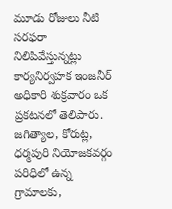మూడు రోజులు నీటి సరఫరా నిలిపివేస్తున్నట్లు కార్యనిర్వహక ఇంజనీర్ అధికారి శుక్రవారం ఒక ప్రకటనలో తెలిపారు. జగిత్యాల, కోరుట్ల, ధర్మపురి నియోజకవర్గం పరిధిలో ఉన్న గ్రామాలకు,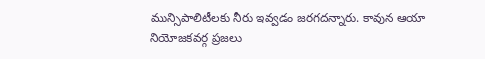మున్సిపాలిటీలకు నీరు ఇవ్వడం జరగదన్నారు. కావున ఆయా నియోజకవర్గ ప్రజలు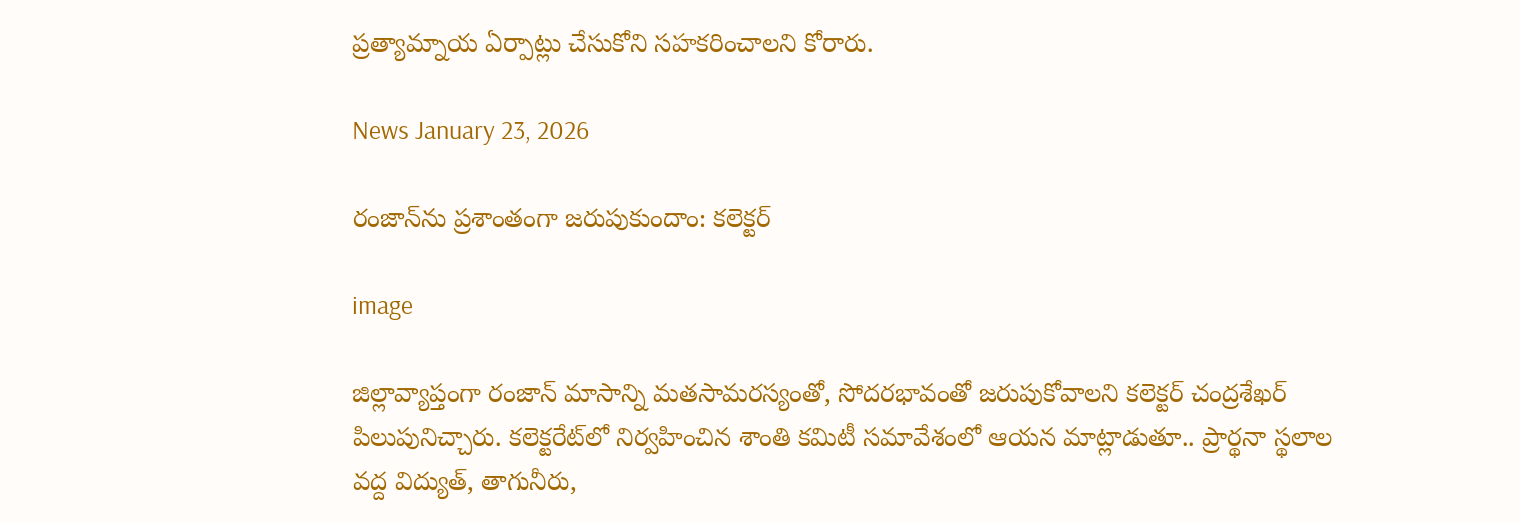ప్రత్యామ్నాయ ఏర్పాట్లు చేసుకోని సహకరించాలని కోరారు.

News January 23, 2026

రంజాన్‌ను ప్రశాంతంగా జరుపుకుందాం: కలెక్టర్

image

జిల్లావ్యాప్తంగా రంజాన్ మాసాన్ని మతసామరస్యంతో, సోదరభావంతో జరుపుకోవాలని కలెక్టర్ చంద్రశేఖర్ పిలుపునిచ్చారు. కలెక్టరేట్‌లో నిర్వహించిన శాంతి కమిటీ సమావేశంలో ఆయన మాట్లాడుతూ.. ప్రార్థనా స్థలాల వద్ద విద్యుత్, తాగునీరు,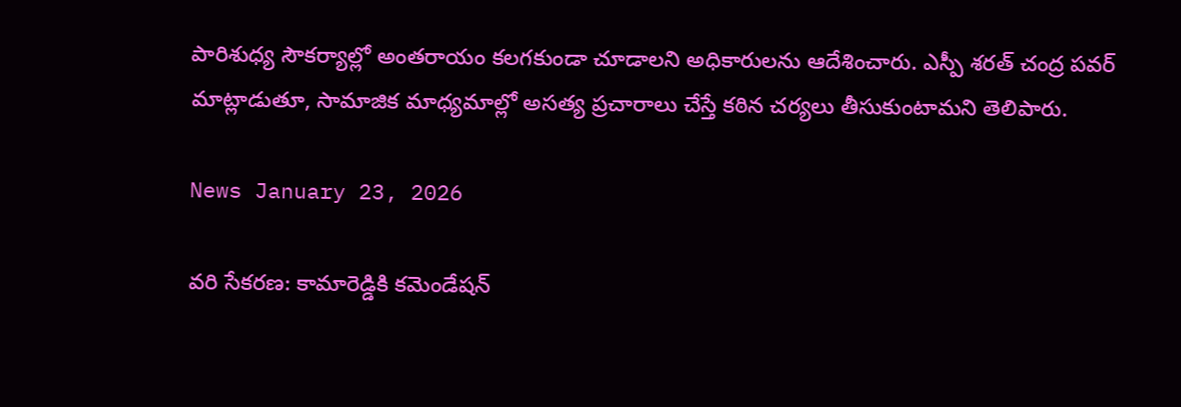పారిశుధ్య సౌకర్యాల్లో అంతరాయం కలగకుండా చూడాలని అధికారులను ఆదేశించారు. ఎస్పీ శరత్ చంద్ర పవర్ మాట్లాడుతూ, సామాజిక మాధ్యమాల్లో అసత్య ప్రచారాలు చేస్తే కఠిన చర్యలు తీసుకుంటామని తెలిపారు.

News January 23, 2026

వరి సేకరణ: కామారెడ్డికి కమెండేషన్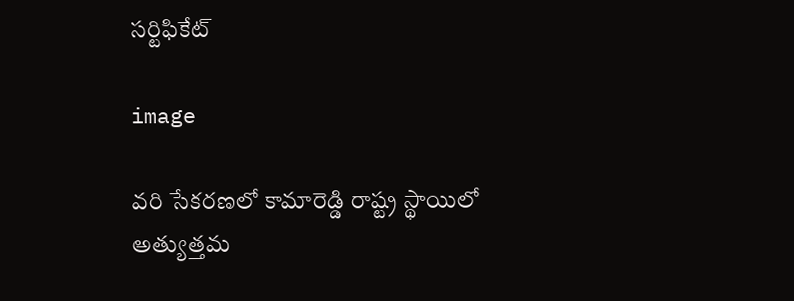సర్టిఫికేట్

image

వరి సేకరణలో కామారెడ్డి రాష్ట్ర స్థాయిలో అత్యుత్తమ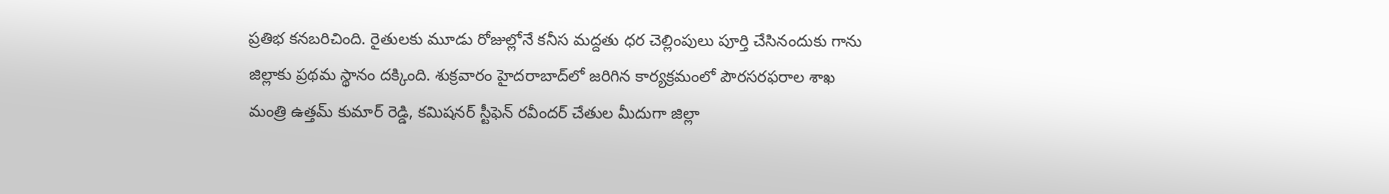ప్రతిభ కనబరిచింది. రైతులకు మూడు రోజుల్లోనే కనీస మద్దతు ధర చెల్లింపులు పూర్తి చేసినందుకు గాను జిల్లాకు ప్రథమ స్థానం దక్కింది. శుక్రవారం హైదరాబాద్‌లో జరిగిన కార్యక్రమంలో పౌరసరఫరాల శాఖ మంత్రి ఉత్తమ్ కుమార్ రెడ్డి, కమిషనర్ స్టీఫెన్ రవీందర్ చేతుల మీదుగా జిల్లా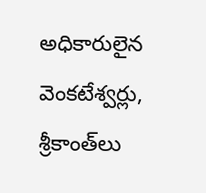అధికారులైన వెంకటేశ్వర్లు, శ్రీకాంత్‌లు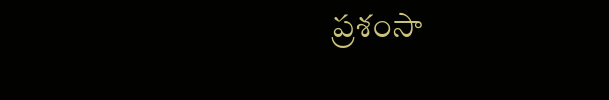ప్రశంసా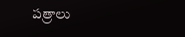పత్రాలు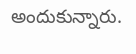అందుకున్నారు.